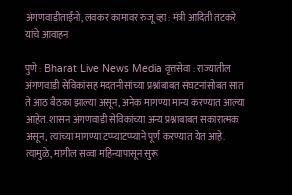अंगणवाडीताईंनो, लवकर कामावर रुजू व्हा : मंत्री आदिती तटकरे यांचे आवाहन

पुणे : Bharat Live News Media वृत्तसेवा : राज्यातील अंगणवाडी सेविकांसह मदतनीसांच्या प्रश्नांबाबत संघटनांसोबत सात ते आठ बैठका झाल्या असून, अनेक मागण्या मान्य करण्यात आल्या आहेत. शासन अंगणवाडी सेविकांच्या अन्य प्रश्नाबाबत सकारात्मक असून, त्यांच्या मागण्या टप्प्याटप्प्याने पूर्ण करण्यात येत आहे. त्यामुळे, मागील सव्वा महिन्यापासून सुरू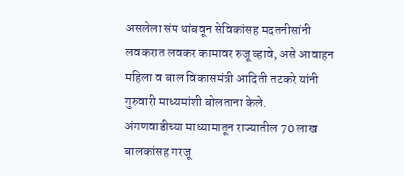असलेला संप थांबवून सेविकांसह मदतनीसांनी लवकरात लवकर कामावर रुजू व्हावे, असे आवाहन महिला व बाल विकासमंत्री आदिती तटकरे यांनी गुरुवारी माध्यमांशी बोलताना केले.
अंगणवाडीच्या माध्यामातून राज्यातील 70 लाख बालकांसह गरजू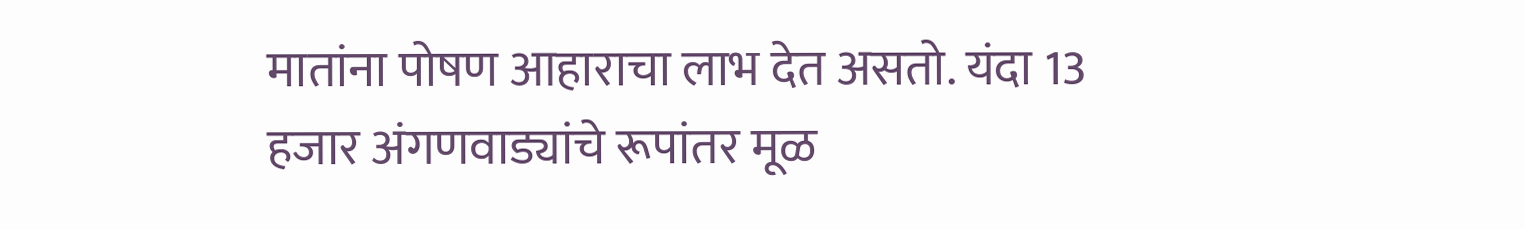मातांना पोषण आहाराचा लाभ देत असतो. यंदा 13 हजार अंगणवाड्यांचे रूपांतर मूळ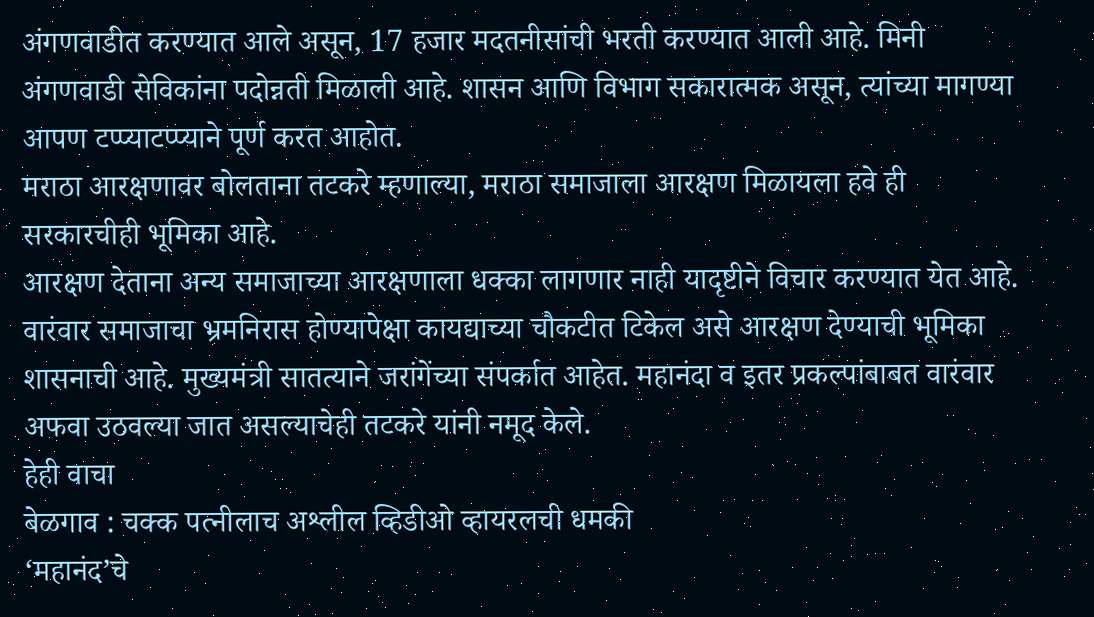अंगणवाडीत करण्यात आले असून, 17 हजार मदतनीसांची भरती करण्यात आली आहे. मिनी अंगणवाडी सेविकांना पदोन्नती मिळाली आहे. शासन आणि विभाग सकारात्मक असून, त्यांच्या मागण्या आपण टप्प्याटप्प्याने पूर्ण करत आहोत.
मराठा आरक्षणावर बोलताना तटकरे म्हणाल्या, मराठा समाजाला आरक्षण मिळायला हवे ही सरकारचीही भूमिका आहे.
आरक्षण देताना अन्य समाजाच्या आरक्षणाला धक्का लागणार नाही यादृष्टीने विचार करण्यात येत आहे. वारंवार समाजाचा भ्रमनिरास होण्यापेक्षा कायद्याच्या चौकटीत टिकेल असे आरक्षण देण्याची भूमिका शासनाची आहे. मुख्यमंत्री सातत्याने जरांगेंच्या संपर्कात आहेत. महानंदा व इतर प्रकल्पांबाबत वारंवार अफवा उठवल्या जात असल्याचेही तटकरे यांनी नमूद केले.
हेही वाचा
बेळगाव : चक्क पत्नीलाच अश्लील व्हिडीओ व्हायरलची धमकी
‘महानंद’चे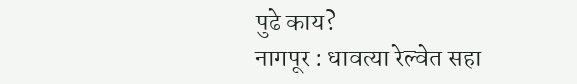पुढे काय?
नागपूर : धावत्या रेल्वेत सहा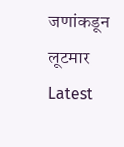जणांकडून लूटमार
Latest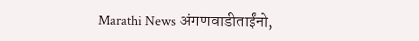Marathi News अंगणवाडीताईंनो,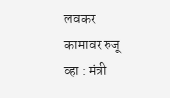लवकर कामावर रुजू व्हा : मंत्री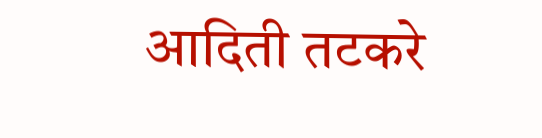आदिती तटकरे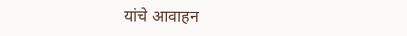यांचे आवाहन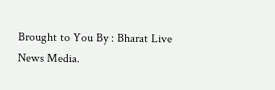Brought to You By : Bharat Live News Media.